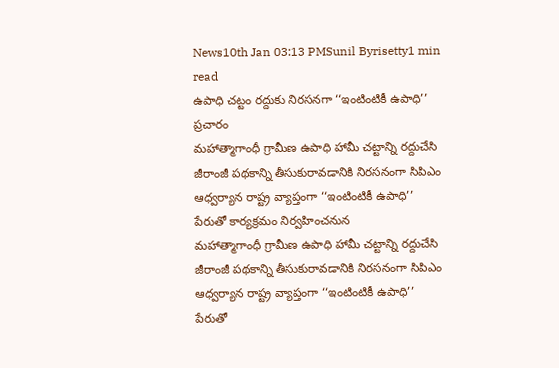News10th Jan 03:13 PMSunil Byrisetty1 min read
ఉపాధి చట్టం రద్దుకు నిరసనగా ‘‘ఇంటింటికీ ఉపాధి’’ ప్రచారం
మహాత్మాగాంధీ గ్రామీణ ఉపాధి హామీ చట్టాన్ని రద్దుచేసి జీరాంజీ పథకాన్ని తీసుకురావడానికి నిరసనంగా సిపిఎం ఆధ్వర్యాన రాష్ట్ర వ్యాప్తంగా ‘‘ఇంటింటికీ ఉపాధి’’ పేరుతో కార్యక్రమం నిర్వహించనున
మహాత్మాగాంధీ గ్రామీణ ఉపాధి హామీ చట్టాన్ని రద్దుచేసి జీరాంజీ పథకాన్ని తీసుకురావడానికి నిరసనంగా సిపిఎం ఆధ్వర్యాన రాష్ట్ర వ్యాప్తంగా ‘‘ఇంటింటికీ ఉపాధి’’ పేరుతో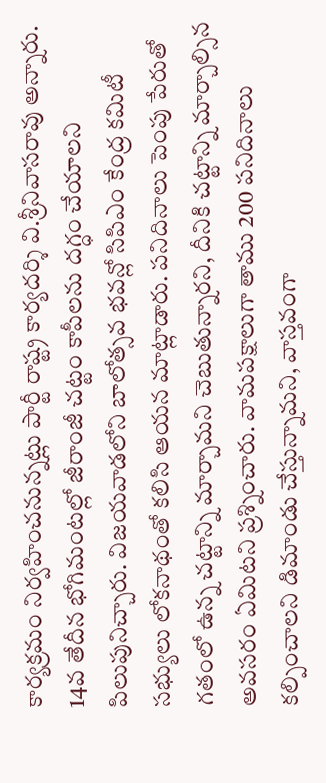కార్యక్రమం నిర్వహించనున్నట్లు పార్టీ రాష్ట్ర కార్యదర్శి వి.శ్రీనివాసరావు అన్నారు. 14వ తేదీన భోగిమంటల్లో జీరాంజీ చట్టం కాపీలను దగ్ధం చేయాలని పిలుపునిచ్చారు. విజయవాడలోని బాలోత్సవ భవన్లో సిపిఎం కేంద్ర కమిటీ సభ్యులు లోకనాథంతో కలిసి ఆయన మాట్లాడారు. పనిదినాలు పెంపు పేరుతో గతంలో ఉన్న చట్టాన్ని మార్చామని చెబుతున్నారని, దీనికి చట్టాన్ని మార్చాల్సిన అవసరం ఏమిటని ప్రశ్నించారు. వామపక్షాలుగా తాము 200 పనిదినాలు కల్పించాలని డిమాండు చేస్తున్నామని, వాస్తవంగా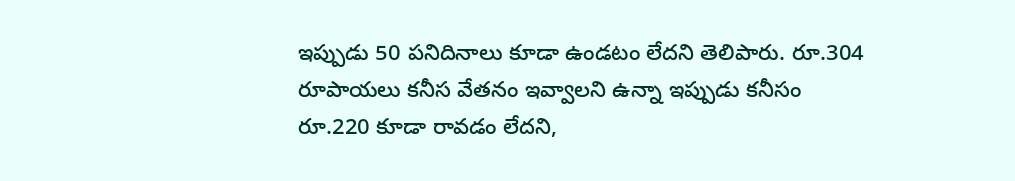ఇప్పుడు 50 పనిదినాలు కూడా ఉండటం లేదని తెలిపారు. రూ.304 రూపాయలు కనీస వేతనం ఇవ్వాలని ఉన్నా ఇప్పుడు కనీసం రూ.220 కూడా రావడం లేదని,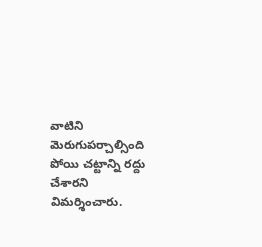వాటిని మెరుగుపర్చాల్సింది పోయి చట్టాన్ని రద్దు చేశారని విమర్శించారు.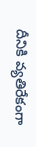దీనికి వ్యతిరేకంగా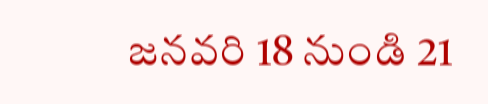జనవరి 18 నుండి 21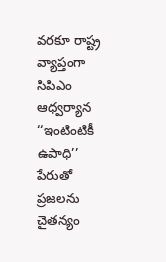వరకూ రాష్ట్ర వ్యాప్తంగా సిపిఎం ఆధ్వర్యాన ‘‘ఇంటింటికీ ఉపాధి’’ పేరుతో ప్రజలను చైతన్యం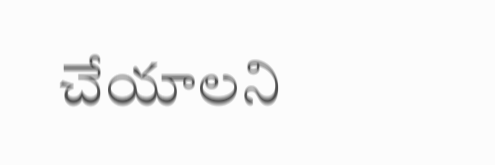చేయాలని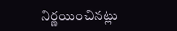నిర్ణయించినట్లు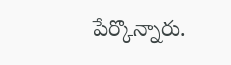పేర్కొన్నారు.